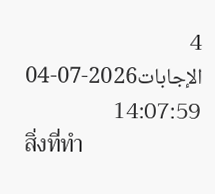4 الإجابات2026-07-04 14:07:59
สิ่งที่ทำ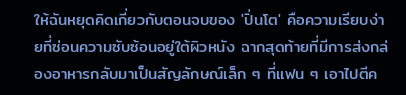ให้ฉันหยุดคิดเกี่ยวกับตอนจบของ 'ปิ่นโต' คือความเรียบง่ายที่ซ่อนความซับซ้อนอยู่ใต้ผิวหนัง ฉากสุดท้ายที่มีการส่งกล่องอาหารกลับมาเป็นสัญลักษณ์เล็ก ๆ ที่แฟน ๆ เอาไปตีค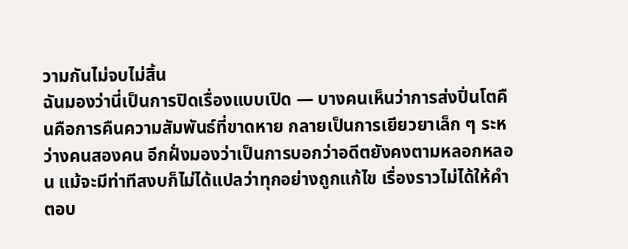วามกันไม่จบไม่สิ้น
ฉันมองว่านี่เป็นการปิดเรื่องแบบเปิด — บางคนเห็นว่าการส่งปิ่นโตคืนคือการคืนความสัมพันธ์ที่ขาดหาย กลายเป็นการเยียวยาเล็ก ๆ ระหว่างคนสองคน อีกฝั่งมองว่าเป็นการบอกว่าอดีตยังคงตามหลอกหลอน แม้จะมีท่าทีสงบก็ไม่ได้แปลว่าทุกอย่างถูกแก้ไข เรื่องราวไม่ได้ให้คำตอบ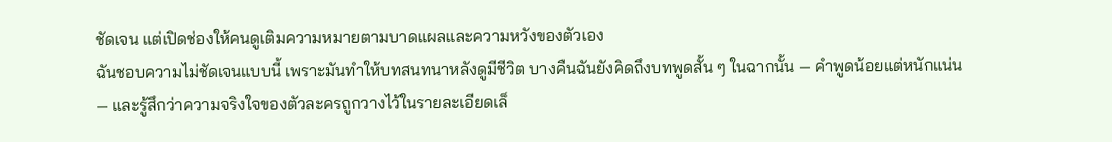ชัดเจน แต่เปิดช่องให้คนดูเติมความหมายตามบาดแผลและความหวังของตัวเอง
ฉันชอบความไม่ชัดเจนแบบนี้ เพราะมันทำให้บทสนทนาหลังดูมีชีวิต บางคืนฉันยังคิดถึงบทพูดสั้น ๆ ในฉากนั้น — คำพูดน้อยแต่หนักแน่น — และรู้สึกว่าความจริงใจของตัวละครถูกวางไว้ในรายละเอียดเล็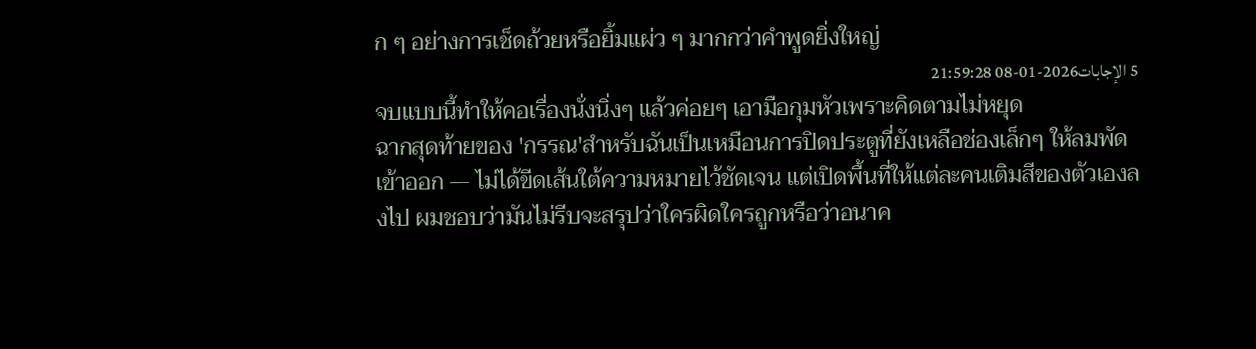ก ๆ อย่างการเช็ดถ้วยหรือยิ้มแผ่ว ๆ มากกว่าคำพูดยิ่งใหญ่
5 الإجابات2026-01-08 21:59:28
จบแบบนี้ทำให้คอเรื่องนั่งนิ่งๆ แล้วค่อยๆ เอามือกุมหัวเพราะคิดตามไม่หยุด
ฉากสุดท้ายของ 'กรรณ'สำหรับฉันเป็นเหมือนการปิดประตูที่ยังเหลือช่องเล็กๆ ให้ลมพัดเข้าออก — ไม่ได้ขีดเส้นใต้ความหมายไว้ชัดเจน แต่เปิดพื้นที่ให้แต่ละคนเติมสีของตัวเองลงไป ผมชอบว่ามันไม่รีบจะสรุปว่าใครผิดใครถูกหรือว่าอนาค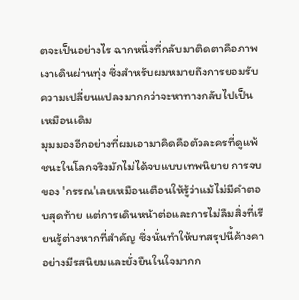ตจะเป็นอย่างไร ฉากหนึ่งที่กลับมาติดตาคือภาพเงาเดินผ่านทุ่ง ซึ่งสำหรับผมหมายถึงการยอมรับความเปลี่ยนแปลงมากกว่าจะหาทางกลับไปเป็นเหมือนเดิม
มุมมองอีกอย่างที่ผมเอามาคิดคือตัวละครที่ดูแพ้ชนะในโลกจริงมักไม่ได้จบแบบเทพนิยาย การจบของ 'กรรณ'เลยเหมือนเตือนให้รู้ว่าแม้ไม่มีคำตอบสุดท้าย แต่การเดินหน้าต่อและการไม่ลืมสิ่งที่เรียนรู้ต่างหากที่สำคัญ ซึ่งนั่นทำให้บทสรุปนี้ค้างคาอย่างมีรสนิยมและยั่งยืนในใจมากก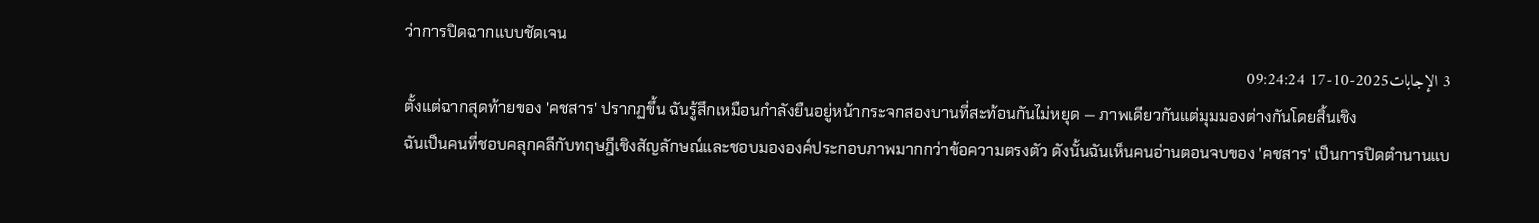ว่าการปิดฉากแบบชัดเจน
3 الإجابات2025-10-17 09:24:24
ตั้งแต่ฉากสุดท้ายของ 'คชสาร' ปรากฏขึ้น ฉันรู้สึกเหมือนกำลังยืนอยู่หน้ากระจกสองบานที่สะท้อนกันไม่หยุด — ภาพเดียวกันแต่มุมมองต่างกันโดยสิ้นเชิง
ฉันเป็นคนที่ชอบคลุกคลีกับทฤษฎีเชิงสัญลักษณ์และชอบมององค์ประกอบภาพมากกว่าข้อความตรงตัว ดังนั้นฉันเห็นคนอ่านตอนจบของ 'คชสาร' เป็นการปิดตำนานแบ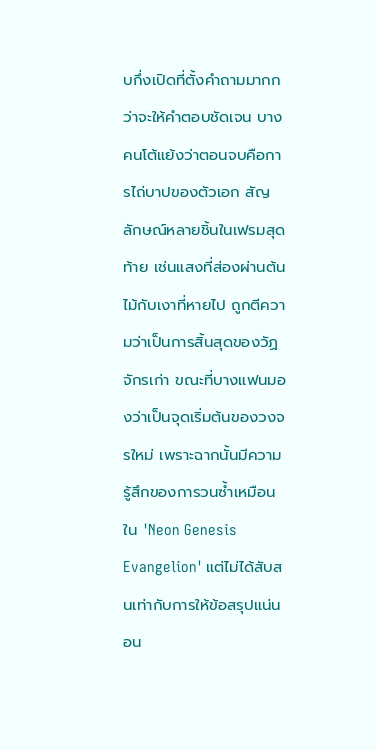บกึ่งเปิดที่ตั้งคำถามมากกว่าจะให้คำตอบชัดเจน บางคนโต้แย้งว่าตอนจบคือการไถ่บาปของตัวเอก สัญลักษณ์หลายชิ้นในเฟรมสุดท้าย เช่นแสงที่ส่องผ่านต้นไม้กับเงาที่หายไป ถูกตีความว่าเป็นการสิ้นสุดของวัฏจักรเก่า ขณะที่บางแฟนมองว่าเป็นจุดเริ่มต้นของวงจรใหม่ เพราะฉากนั้นมีความรู้สึกของการวนซ้ำเหมือนใน 'Neon Genesis Evangelion' แต่ไม่ได้สับสนเท่ากับการให้ข้อสรุปแน่นอน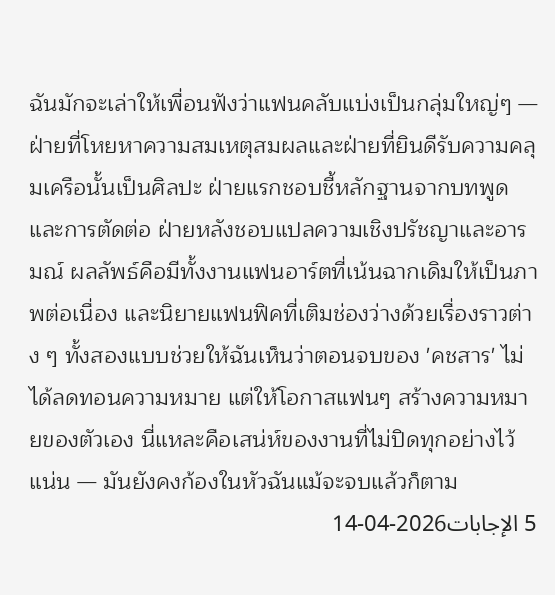ฉันมักจะเล่าให้เพื่อนฟังว่าแฟนคลับแบ่งเป็นกลุ่มใหญ่ๆ — ฝ่ายที่โหยหาความสมเหตุสมผลและฝ่ายที่ยินดีรับความคลุมเครือนั้นเป็นศิลปะ ฝ่ายแรกชอบชี้หลักฐานจากบทพูดและการตัดต่อ ฝ่ายหลังชอบแปลความเชิงปรัชญาและอารมณ์ ผลลัพธ์คือมีทั้งงานแฟนอาร์ตที่เน้นฉากเดิมให้เป็นภาพต่อเนื่อง และนิยายแฟนฟิคที่เติมช่องว่างด้วยเรื่องราวต่าง ๆ ทั้งสองแบบช่วยให้ฉันเห็นว่าตอนจบของ 'คชสาร' ไม่ได้ลดทอนความหมาย แต่ให้โอกาสแฟนๆ สร้างความหมายของตัวเอง นี่แหละคือเสน่ห์ของงานที่ไม่ปิดทุกอย่างไว้แน่น — มันยังคงก้องในหัวฉันแม้จะจบแล้วก็ตาม
5 الإجابات2026-04-14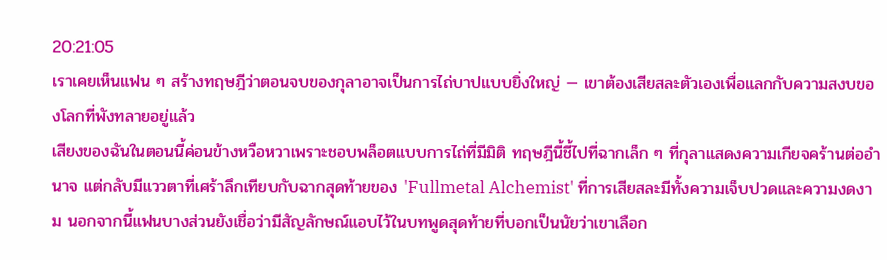20:21:05
เราเคยเห็นแฟน ๆ สร้างทฤษฎีว่าตอนจบของกุลาอาจเป็นการไถ่บาปแบบยิ่งใหญ่ — เขาต้องเสียสละตัวเองเพื่อแลกกับความสงบของโลกที่พังทลายอยู่แล้ว
เสียงของฉันในตอนนี้ค่อนข้างหวือหวาเพราะชอบพล็อตแบบการไถ่ที่มีมิติ ทฤษฎีนี้ชี้ไปที่ฉากเล็ก ๆ ที่กุลาแสดงความเกียจคร้านต่ออำนาจ แต่กลับมีแววตาที่เศร้าลึกเทียบกับฉากสุดท้ายของ 'Fullmetal Alchemist' ที่การเสียสละมีทั้งความเจ็บปวดและความงดงาม นอกจากนี้แฟนบางส่วนยังเชื่อว่ามีสัญลักษณ์แอบไว้ในบทพูดสุดท้ายที่บอกเป็นนัยว่าเขาเลือก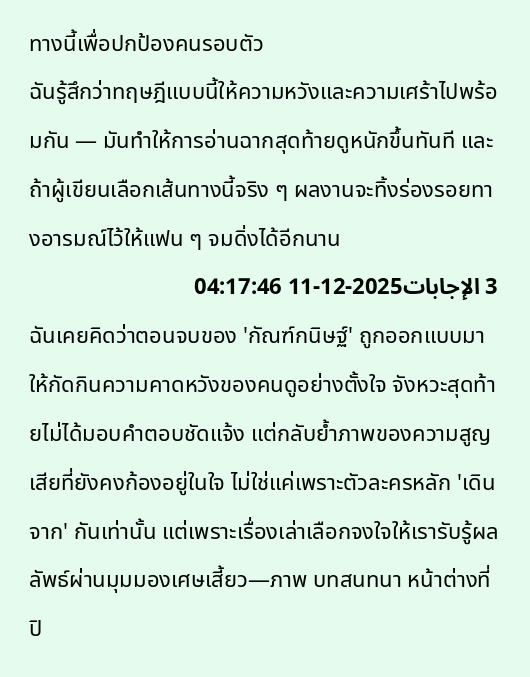ทางนี้เพื่อปกป้องคนรอบตัว
ฉันรู้สึกว่าทฤษฎีแบบนี้ให้ความหวังและความเศร้าไปพร้อมกัน — มันทำให้การอ่านฉากสุดท้ายดูหนักขึ้นทันที และถ้าผู้เขียนเลือกเส้นทางนี้จริง ๆ ผลงานจะทิ้งร่องรอยทางอารมณ์ไว้ให้แฟน ๆ จมดิ่งได้อีกนาน
3 الإجابات2025-12-11 04:17:46
ฉันเคยคิดว่าตอนจบของ 'กัณฑ์กนิษฐ์' ถูกออกแบบมาให้กัดกินความคาดหวังของคนดูอย่างตั้งใจ จังหวะสุดท้ายไม่ได้มอบคำตอบชัดแจ้ง แต่กลับย้ำภาพของความสูญเสียที่ยังคงก้องอยู่ในใจ ไม่ใช่แค่เพราะตัวละครหลัก 'เดินจาก' กันเท่านั้น แต่เพราะเรื่องเล่าเลือกจงใจให้เรารับรู้ผลลัพธ์ผ่านมุมมองเศษเสี้ยว—ภาพ บทสนทนา หน้าต่างที่ปิ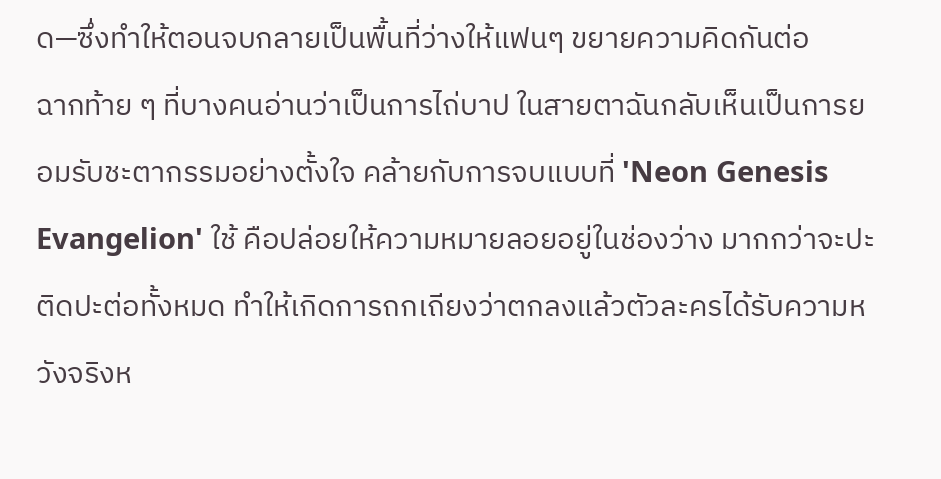ด—ซึ่งทำให้ตอนจบกลายเป็นพื้นที่ว่างให้แฟนๆ ขยายความคิดกันต่อ
ฉากท้าย ๆ ที่บางคนอ่านว่าเป็นการไถ่บาป ในสายตาฉันกลับเห็นเป็นการยอมรับชะตากรรมอย่างตั้งใจ คล้ายกับการจบแบบที่ 'Neon Genesis Evangelion' ใช้ คือปล่อยให้ความหมายลอยอยู่ในช่องว่าง มากกว่าจะปะติดปะต่อทั้งหมด ทำให้เกิดการถกเถียงว่าตกลงแล้วตัวละครได้รับความหวังจริงห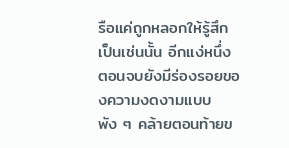รือแค่ถูกหลอกให้รู้สึกเป็นเช่นนั้น อีกแง่หนึ่ง ตอนจบยังมีร่องรอยของความงดงามแบบพัง ๆ คล้ายตอนท้ายข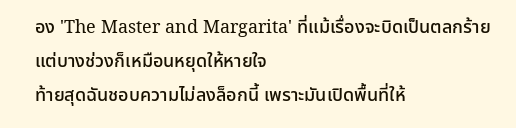อง 'The Master and Margarita' ที่แม้เรื่องจะบิดเป็นตลกร้าย แต่บางช่วงก็เหมือนหยุดให้หายใจ
ท้ายสุดฉันชอบความไม่ลงล็อกนี้ เพราะมันเปิดพื้นที่ให้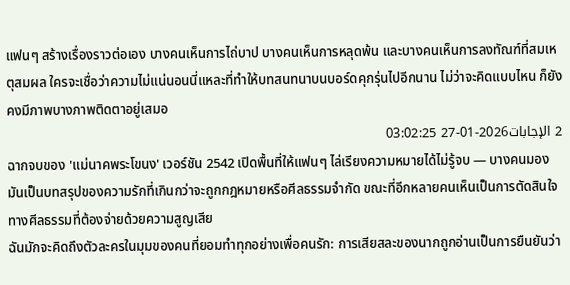แฟนๆ สร้างเรื่องราวต่อเอง บางคนเห็นการไถ่บาป บางคนเห็นการหลุดพ้น และบางคนเห็นการลงทัณฑ์ที่สมเหตุสมผล ใครจะเชื่อว่าความไม่แน่นอนนี่แหละที่ทำให้บทสนทนาบนบอร์ดคุกรุ่นไปอีกนาน ไม่ว่าจะคิดแบบไหน ก็ยังคงมีภาพบางภาพติดตาอยู่เสมอ
2 الإجابات2026-01-27 03:02:25
ฉากจบของ 'แม่นาคพระโขนง' เวอร์ชัน 2542 เปิดพื้นที่ให้แฟนๆ ไล่เรียงความหมายได้ไม่รู้จบ — บางคนมองมันเป็นบทสรุปของความรักที่เกินกว่าจะถูกกฎหมายหรือศีลธรรมจำกัด ขณะที่อีกหลายคนเห็นเป็นการตัดสินใจทางศีลธรรมที่ต้องจ่ายด้วยความสูญเสีย
ฉันมักจะคิดถึงตัวละครในมุมของคนที่ยอมทำทุกอย่างเพื่อคนรัก: การเสียสละของนากถูกอ่านเป็นการยืนยันว่า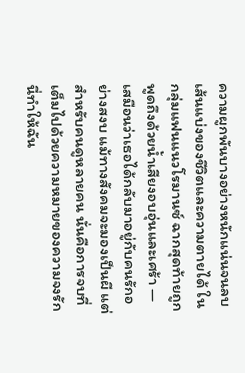ความผูกพันบางอย่างหนักแน่นจนลบเส้นแบ่งของชีวิตและความตายได้ ในกลุ่มแฟนแนวโรมานซ์ ฉากสุดท้ายถูกพูดถึงด้วยน้ำเสียงอบอุ่นและเศร้า — เสมือนว่าเธอได้กลับมาอยู่กับคนรักอย่างสงบ แม้ทางสังคมจะมองเป็นผี แต่สำหรับคนดูหลายคน นั่นคือการจบที่เต็มไปด้วยความหมายของความจงรัก นี่ทำให้ฉัน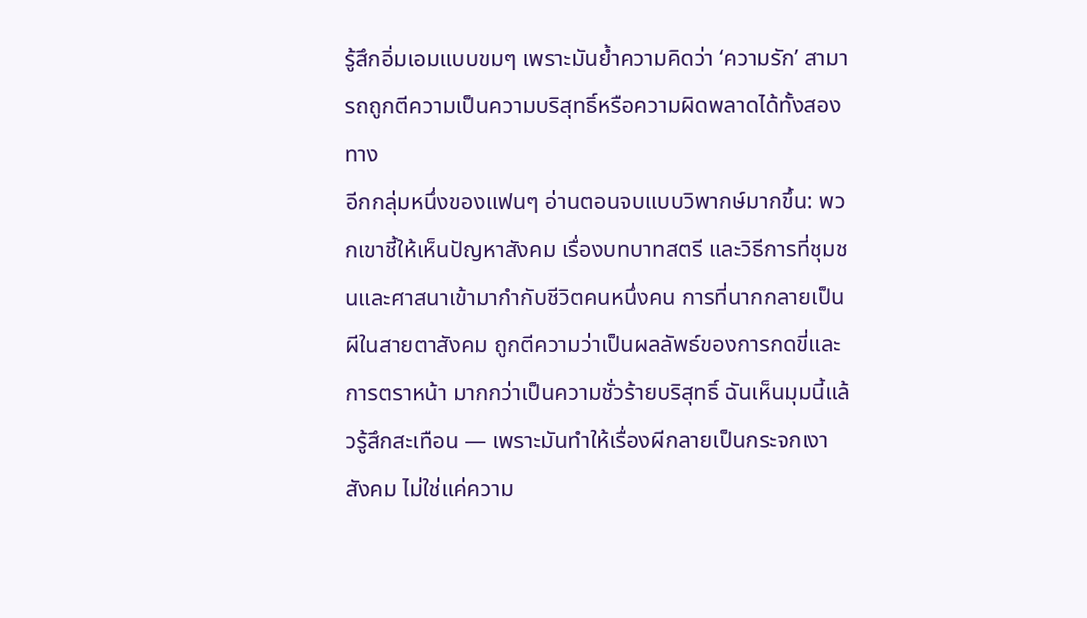รู้สึกอิ่มเอมแบบขมๆ เพราะมันย้ำความคิดว่า ‘ความรัก’ สามารถถูกตีความเป็นความบริสุทธิ์หรือความผิดพลาดได้ทั้งสองทาง
อีกกลุ่มหนึ่งของแฟนๆ อ่านตอนจบแบบวิพากษ์มากขึ้น: พวกเขาชี้ให้เห็นปัญหาสังคม เรื่องบทบาทสตรี และวิธีการที่ชุมชนและศาสนาเข้ามากำกับชีวิตคนหนึ่งคน การที่นากกลายเป็นผีในสายตาสังคม ถูกตีความว่าเป็นผลลัพธ์ของการกดขี่และการตราหน้า มากกว่าเป็นความชั่วร้ายบริสุทธิ์ ฉันเห็นมุมนี้แล้วรู้สึกสะเทือน — เพราะมันทำให้เรื่องผีกลายเป็นกระจกเงาสังคม ไม่ใช่แค่ความ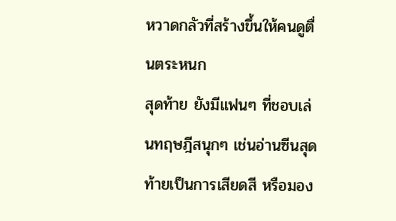หวาดกลัวที่สร้างขึ้นให้คนดูตื่นตระหนก
สุดท้าย ยังมีแฟนๆ ที่ชอบเล่นทฤษฎีสนุกๆ เช่นอ่านซีนสุดท้ายเป็นการเสียดสี หรือมอง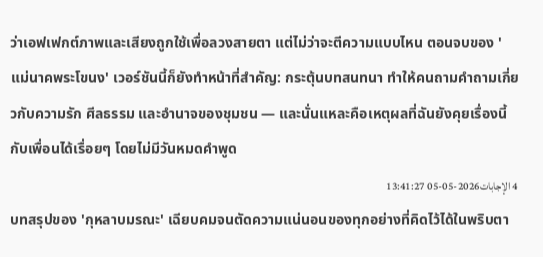ว่าเอฟเฟกต์ภาพและเสียงถูกใช้เพื่อลวงสายตา แต่ไม่ว่าจะตีความแบบไหน ตอนจบของ 'แม่นาคพระโขนง' เวอร์ชันนี้ก็ยังทำหน้าที่สำคัญ: กระตุ้นบทสนทนา ทำให้คนถามคำถามเกี่ยวกับความรัก ศีลธรรม และอำนาจของชุมชน — และนั่นแหละคือเหตุผลที่ฉันยังคุยเรื่องนี้กับเพื่อนได้เรื่อยๆ โดยไม่มีวันหมดคำพูด
4 الإجابات2026-05-05 13:41:27
บทสรุปของ 'กุหลาบมรณะ' เฉียบคมจนตัดความแน่นอนของทุกอย่างที่คิดไว้ได้ในพริบตา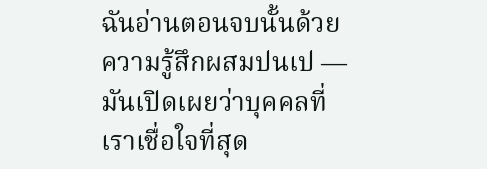ฉันอ่านตอนจบนั้นด้วยความรู้สึกผสมปนเป — มันเปิดเผยว่าบุคคลที่เราเชื่อใจที่สุด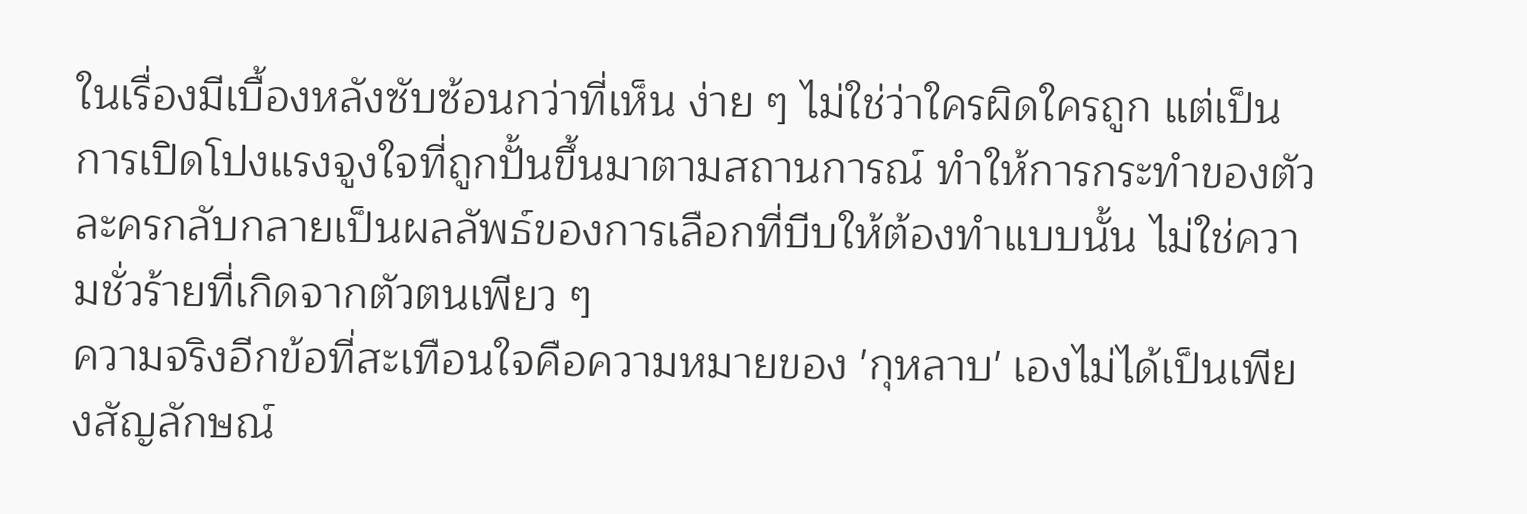ในเรื่องมีเบื้องหลังซับซ้อนกว่าที่เห็น ง่าย ๆ ไม่ใช่ว่าใครผิดใครถูก แต่เป็นการเปิดโปงแรงจูงใจที่ถูกปั้นขึ้นมาตามสถานการณ์ ทำให้การกระทำของตัวละครกลับกลายเป็นผลลัพธ์ของการเลือกที่บีบให้ต้องทำแบบนั้น ไม่ใช่ความชั่วร้ายที่เกิดจากตัวตนเพียว ๆ
ความจริงอีกข้อที่สะเทือนใจคือความหมายของ 'กุหลาบ' เองไม่ได้เป็นเพียงสัญลักษณ์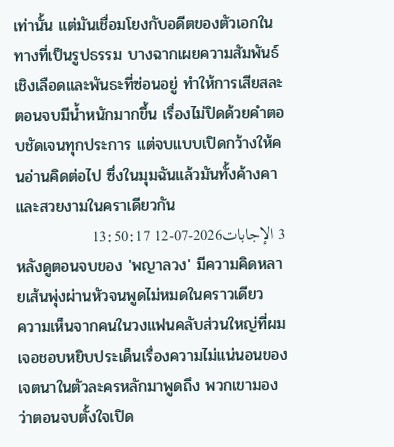เท่านั้น แต่มันเชื่อมโยงกับอดีตของตัวเอกในทางที่เป็นรูปธรรม บางฉากเผยความสัมพันธ์เชิงเลือดและพันธะที่ซ่อนอยู่ ทำให้การเสียสละตอนจบมีน้ำหนักมากขึ้น เรื่องไม่ปิดด้วยคำตอบชัดเจนทุกประการ แต่จบแบบเปิดกว้างให้คนอ่านคิดต่อไป ซึ่งในมุมฉันแล้วมันทั้งค้างคาและสวยงามในคราเดียวกัน
3 الإجابات2026-07-12 13:50:17
หลังดูตอนจบของ 'พญาลวง' มีความคิดหลายเส้นพุ่งผ่านหัวจนพูดไม่หมดในคราวเดียว
ความเห็นจากคนในวงแฟนคลับส่วนใหญ่ที่ผมเจอชอบหยิบประเด็นเรื่องความไม่แน่นอนของเจตนาในตัวละครหลักมาพูดถึง พวกเขามองว่าตอนจบตั้งใจเปิด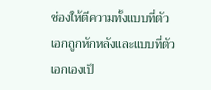ช่องให้ตีความทั้งแบบที่ตัวเอกถูกหักหลังและแบบที่ตัวเอกเองเป็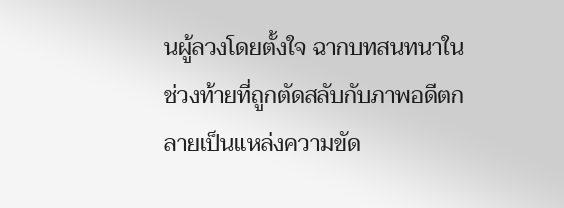นผู้ลวงโดยตั้งใจ ฉากบทสนทนาในช่วงท้ายที่ถูกตัดสลับกับภาพอดีตกลายเป็นแหล่งความขัด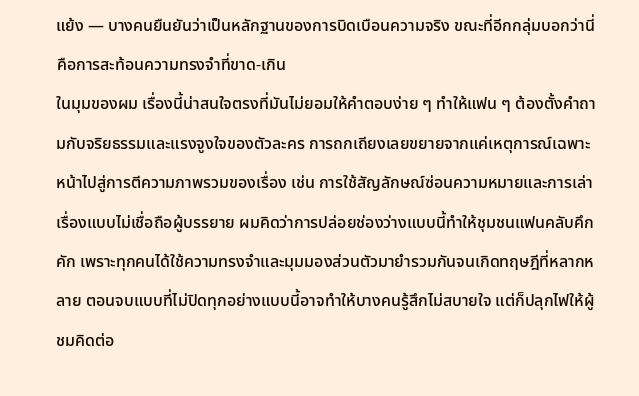แย้ง — บางคนยืนยันว่าเป็นหลักฐานของการบิดเบือนความจริง ขณะที่อีกกลุ่มบอกว่านี่คือการสะท้อนความทรงจำที่ขาด-เกิน
ในมุมของผม เรื่องนี้น่าสนใจตรงที่มันไม่ยอมให้คำตอบง่าย ๆ ทำให้แฟน ๆ ต้องตั้งคำถามกับจริยธรรมและแรงจูงใจของตัวละคร การถกเถียงเลยขยายจากแค่เหตุการณ์เฉพาะหน้าไปสู่การตีความภาพรวมของเรื่อง เช่น การใช้สัญลักษณ์ซ่อนความหมายและการเล่าเรื่องแบบไม่เชื่อถือผู้บรรยาย ผมคิดว่าการปล่อยช่องว่างแบบนี้ทำให้ชุมชนแฟนคลับคึกคัก เพราะทุกคนได้ใช้ความทรงจำและมุมมองส่วนตัวมายำรวมกันจนเกิดทฤษฎีที่หลากหลาย ตอนจบแบบที่ไม่ปิดทุกอย่างแบบนี้อาจทำให้บางคนรู้สึกไม่สบายใจ แต่ก็ปลุกไฟให้ผู้ชมคิดต่อ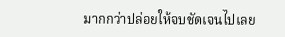มากกว่าปล่อยให้จบชัดเจนไปเลย